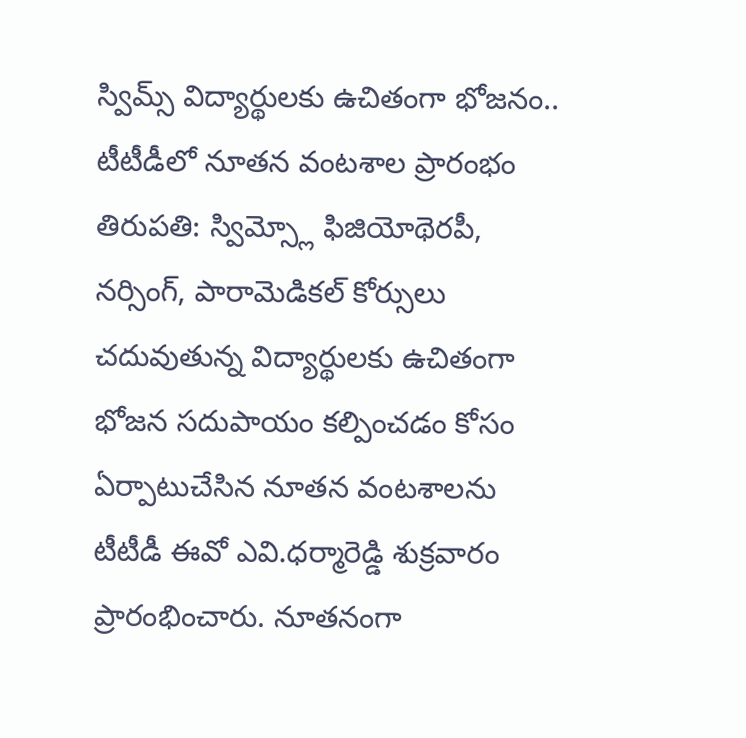స్విమ్స్ విద్యార్థులకు ఉచితంగా భోజనం.. టీటీడీలో నూతన వంటశాల ప్రారంభం
తిరుపతి: స్విమ్స్లో ఫిజియోథెరపీ, నర్సింగ్, పారామెడికల్ కోర్సులు చదువుతున్న విద్యార్థులకు ఉచితంగా భోజన సదుపాయం కల్పించడం కోసం ఏర్పాటుచేసిన నూతన వంటశాలను టీటీడీ ఈవో ఎవి.ధర్మారెడ్డి శుక్రవారం ప్రారంభించారు. నూతనంగా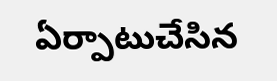ఏర్పాటుచేసిన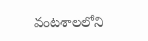వంటశాలలోని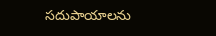సదుపాయాలను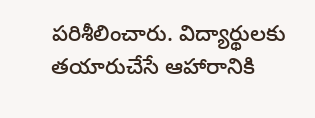పరిశీలించారు. విద్యార్థులకు తయారుచేసే ఆహారానికి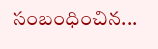సంబంధించిన...